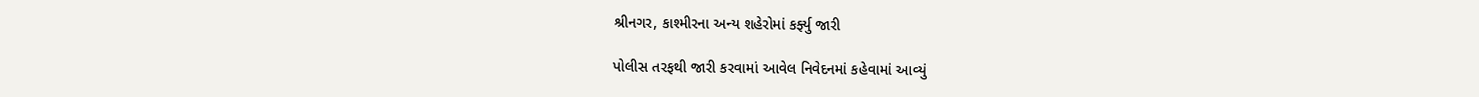શ્રીનગર, કાશ્મીરના અન્ય શહેરોમાં કર્ફ્યુ જારી

પોલીસ તરફથી જારી કરવામાં આવેલ નિવેદનમાં કહેવામાં આવ્યું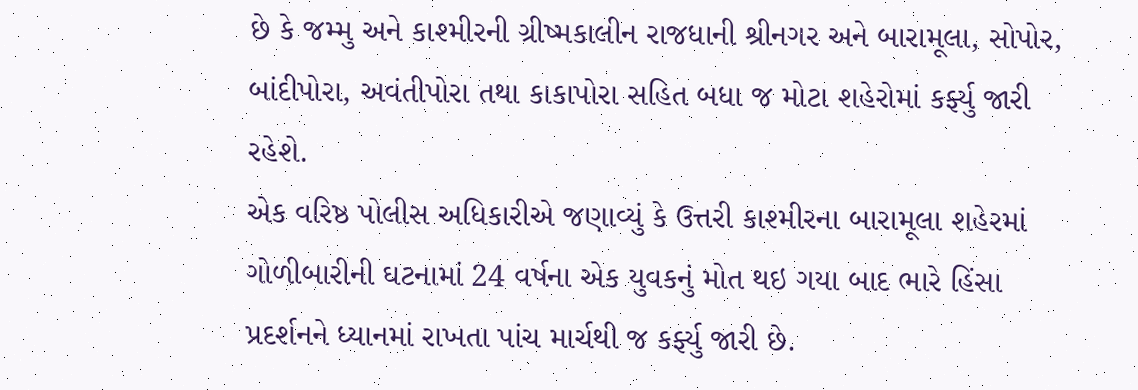છે કે જમ્મુ અને કાશ્મીરની ગ્રીષ્મકાલીન રાજધાની શ્રીનગર અને બારામૂલા, સોપોર, બાંદીપોરા, અવંતીપોરા તથા કાકાપોરા સહિત બધા જ મોટા શહેરોમાં કર્ફ્યુ જારી રહેશે.
એક વરિષ્ઠ પોલીસ અધિકારીએ જણાવ્યું કે ઉત્તરી કાશ્મીરના બારામૂલા શહેરમાં ગોળીબારીની ઘટનામાં 24 વર્ષના એક યુવકનું મોત થઇ ગયા બાદ ભારે હિંસા પ્રદર્શનને ધ્યાનમાં રાખતા પાંચ માર્ચથી જ કર્ફ્યુ જારી છે.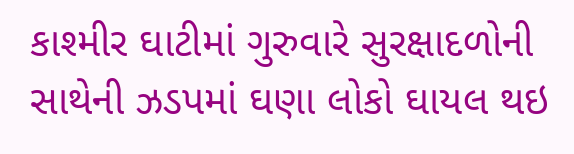કાશ્મીર ઘાટીમાં ગુરુવારે સુરક્ષાદળોની સાથેની ઝડપમાં ઘણા લોકો ઘાયલ થઇ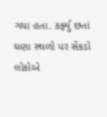ગયા હતા. કર્ફ્યુ છતાં ઘણા સ્થળો પર સેંકડો લોકોએ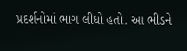પ્રદર્શનોમાં ભાગ લીધો હતો. આ ભીડને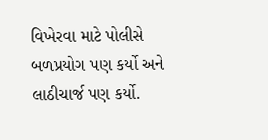વિખેરવા માટે પોલીસે બળપ્રયોગ પણ કર્યો અને લાઠીચાર્જ પણ કર્યો.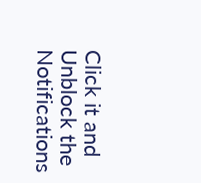Click it and Unblock the Notifications